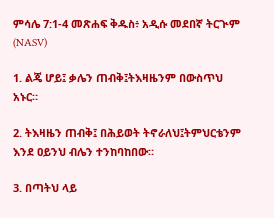ምሳሌ 7:1-4 መጽሐፍ ቅዱስ፥ አዲሱ መደበኛ ትርጒም (NASV)

1. ልጄ ሆይ፤ ቃሌን ጠብቅ፤ትእዛዜንም በውስጥህ አኑር።

2. ትእዛዜን ጠብቅ፤ በሕይወት ትኖራለህ፤ትምህርቴንም እንደ ዐይንህ ብሌን ተንከባከበው።

3. በጣትህ ላይ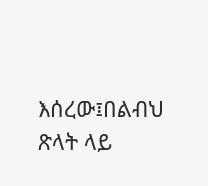እሰረው፤በልብህ ጽላት ላይ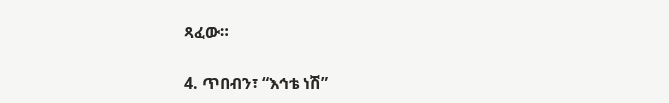ጻፈው።

4. ጥበብን፣ “እኅቴ ነሽ”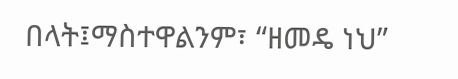በላት፤ማስተዋልንም፣ “ዘመዴ ነህ”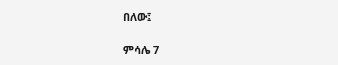በለው፤

ምሳሌ 7